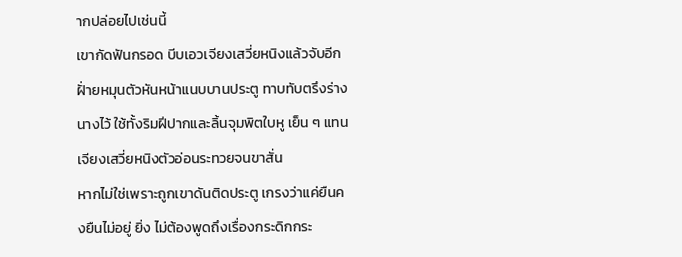ากปล่อยไปเช่นนี้
เขากัดฟันกรอด บีบเอวเจียงเสวี่ยหนิงแล้วจับอีกฝั่ายหมุนตัวหันหน้าแนบบานประตู ทาบทับตรึงร่างนางไว้ ใช้ทั้งริมฝีปากและลิ้นจุมพิตใบหู เย็น ๆ แทน
เจียงเสวี่ยหนิงตัวอ่อนระทวยจนขาสั่น
หากไม่ใช่เพราะถูกเขาดันติดประตู เกรงว่าแค่ยืนคงยืนไม่อยู่ ยิ่ง ไม่ต้องพูดถึงเรื่องกระดิกกระ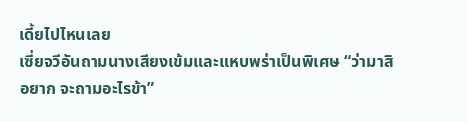เดี้ยไปไหนเลย
เซี่ยจวีอันถามนางเสียงเข้มและแหบพร่าเป็นพิเศษ “ว่ามาสิ อยาก จะถามอะไรข้า”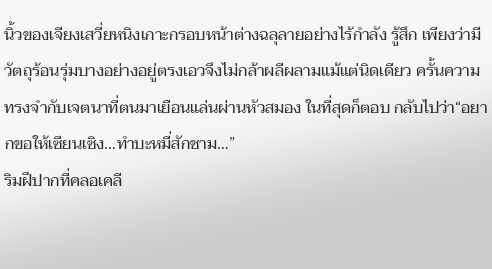นิ้วของเจียงเสวี่ยหนิงเกาะกรอบหน้าต่างฉลุลายอย่างไร้กำลัง รู้สึก เพียงว่ามีวัตถุร้อนรุ่มบางอย่างอยู่ตรงเอวจึงไม่กล้าผลีผลามแม้แต่นิดเดียว ครั้นความทรงจำกับเจตนาที่ตนมาเยือนแล่นผ่านหัวสมอง ในที่สุดก็ตอบ กลับไปว่า“อยากขอให้เซียนเซิง…ทำบะหมี่สักชาม…”
ริมฝีปากที่คลอเคลี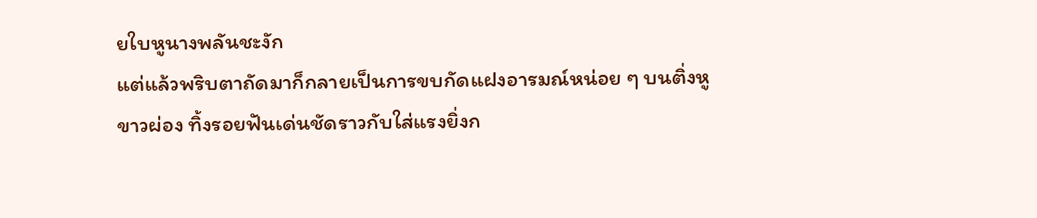ยใบหูนางพลันชะงัก
แต่แล้วพริบตาถัดมาก็กลายเป็นการขบกัดแฝงอารมณ์หน่อย ๆ บนติ่งหูขาวผ่อง ทิ้งรอยฟันเด่นชัดราวกับใส่แรงยิ่งก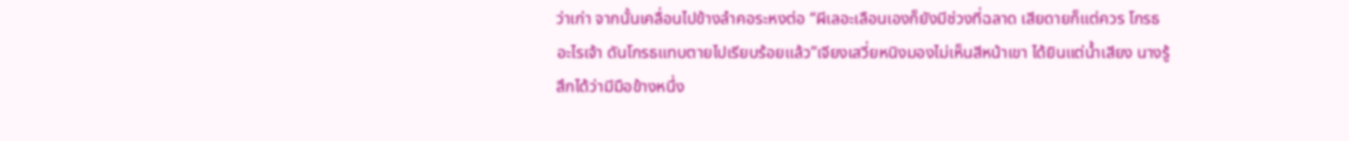ว่าเก่า จากนั้นเคลื่อนไปข้างลำคอระหงต่อ “ผีเลอะเลือนเองก็ยังมีช่วงที่ฉลาด เสียดายก็แต่ควร โกรธอะไรเจ้า ดันโกรธแทบตายไปเรียบร้อยแล้ว”เจียงเสวี่ยหนิงมองไม่เห็นสีหน้าเขา ได้ยินแต่น้ำเสียง นางรู้สึกได้ว่ามีมือข้างหนึ่ง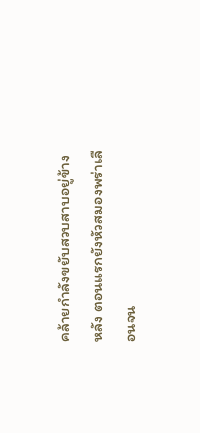คล้ายกำลังขยับสวบสาบอยู่ข้างหลัง ตอนแรกยังหัวสมองพร่าเลือนจน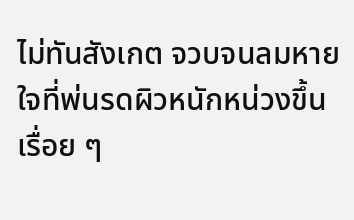ไม่ทันสังเกต จวบจนลมหายใจที่พ่นรดผิวหนักหน่วงขึ้น เรื่อย ๆ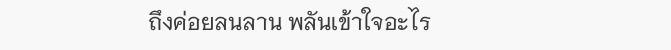ถึงค่อยลนลาน พลันเข้าใจอะไร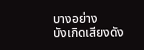บางอย่าง
บังเกิดเสียงดัง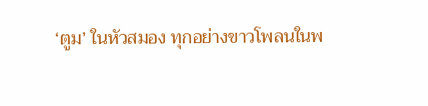‘ตูม’ ในหัวสมอง ทุกอย่างขาวโพลนในพ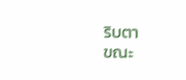ริบตา
ขณะ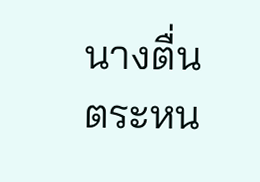นางตื่นตระหน